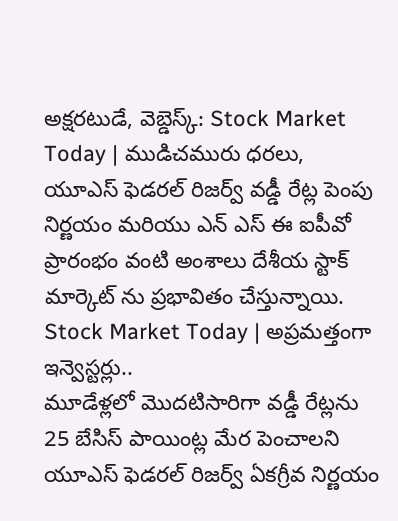అక్షరటుడే, వెబ్డెస్క్: Stock Market Today | ముడిచమురు ధరలు, యూఎస్ ఫెడరల్ రిజర్వ్ వడ్డీ రేట్ల పెంపు నిర్ణయం మరియు ఎన్ ఎస్ ఈ ఐపీవో ప్రారంభం వంటి అంశాలు దేశీయ స్టాక్ మార్కెట్ ను ప్రభావితం చేస్తున్నాయి.
Stock Market Today | అప్రమత్తంగా ఇన్వెస్టర్లు..
మూడేళ్లలో మొదటిసారిగా వడ్డీ రేట్లను 25 బేసిస్ పాయింట్ల మేర పెంచాలని యూఎస్ ఫెడరల్ రిజర్వ్ ఏకగ్రీవ నిర్ణయం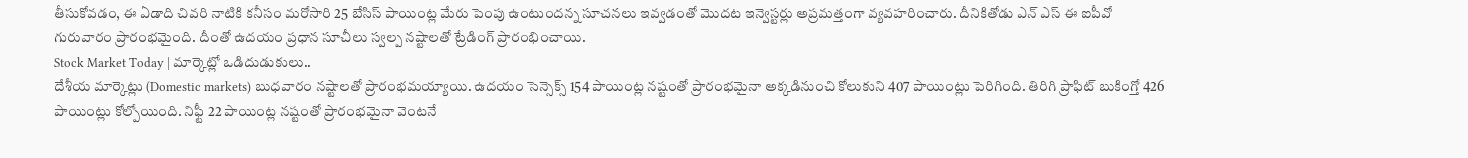తీసుకోవడం, ఈ ఏడాది చివరి నాటికి కనీసం మరోసారి 25 బేసిస్ పాయింట్ల మేరు పెంపు ఉంటుందన్న సూచనలు ఇవ్వడంతో మొదట ఇన్వెస్టర్లు అప్రమత్తంగా వ్యవహరించారు. దీనికితోడు ఎన్ ఎస్ ఈ ఐపీవో గురువారం ప్రారంభమైంది. దీంతో ఉదయం ప్రధాన సూచీలు స్వల్ప నష్టాలతో ట్రేడింగ్ ప్రారంభించాయి.
Stock Market Today | మార్కెట్లో ఒడిదుడుకులు..
దేశీయ మార్కెట్లు (Domestic markets) బుధవారం నష్టాలతో ప్రారంభమయ్యాయి. ఉదయం సెన్సెక్స్ 154 పాయింట్ల నష్టంతో ప్రారంభమైనా అక్కడినుంచి కోలుకుని 407 పాయింట్లు పెరిగింది. తిరిగి ప్రాఫిట్ బుకింగ్తో 426 పాయింట్లు కోల్పోయింది. నిఫ్టీ 22 పాయింట్ల నష్టంతో ప్రారంభమైనా వెంటనే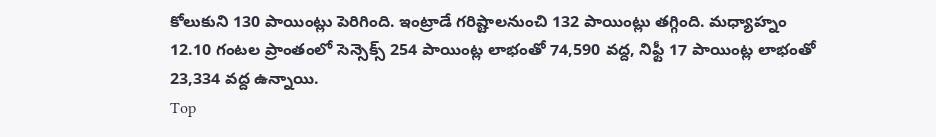కోలుకుని 130 పాయింట్లు పెరిగింది. ఇంట్రాడే గరిష్టాలనుంచి 132 పాయింట్లు తగ్గింది. మధ్యాహ్నం 12.10 గంటల ప్రాంతంలో సెన్సెక్స్ 254 పాయింట్ల లాభంతో 74,590 వద్ద, నిఫ్టీ 17 పాయింట్ల లాభంతో 23,334 వద్ద ఉన్నాయి.
Top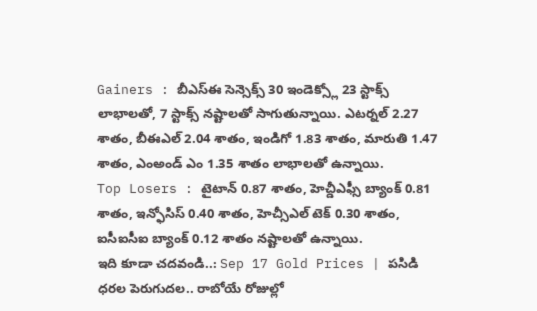Gainers : బీఎస్ఈ సెన్సెక్స్ 30 ఇండెక్స్లో 23 స్టాక్స్ లాభాలతో, 7 స్టాక్స్ నష్టాలతో సాగుతున్నాయి. ఎటర్నల్ 2.27 శాతం, బీఈఎల్ 2.04 శాతం, ఇండిగో 1.83 శాతం, మారుతి 1.47 శాతం, ఎంఅండ్ ఎం 1.35 శాతం లాభాలతో ఉన్నాయి.
Top Losers : టైటాన్ 0.87 శాతం, హెచ్డీఎఫ్సీ బ్యాంక్ 0.81 శాతం, ఇన్ఫోసిస్ 0.40 శాతం, హెచ్సీఎల్ టెక్ 0.30 శాతం, ఐసీఐసీఐ బ్యాంక్ 0.12 శాతం నష్టాలతో ఉన్నాయి.
ఇది కూడా చదవండి..: Sep 17 Gold Prices | పసిడి ధరల పెరుగుదల.. రాబోయే రోజుల్లో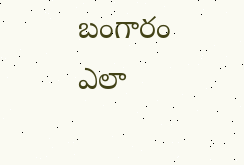బంగారం ఎలా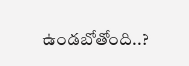ఉండబోతోంది..?